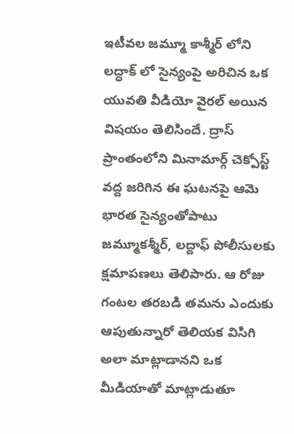ఇటీవల జమ్మూ కాశ్మీర్ లోని లద్ధాక్ లో సైన్యంపై అరిచిన ఒక యువతి వీడియో వైరల్ అయిన విషయం తెలిసిందే. ద్రాస్ ప్రాంతంలోని మినామార్గ్ చెక్పోస్ట్ వద్ద జరిగిన ఈ ఘటనపై ఆమె భారత సైన్యంతోపాటు జమ్మూకశ్మీర్, లద్దాఫ్ పోలీసులకు క్షమాపణలు తెలిపారు. ఆ రోజు గంటల తరబడి తమను ఎందుకు ఆపుతున్నారో తెలియక విసిగి అలా మాట్లాడానని ఒక మీడియాతో మాట్లాడుతూ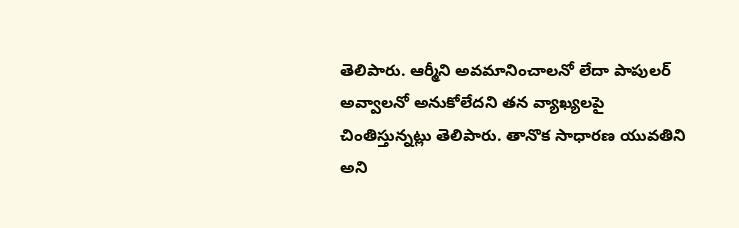తెలిపారు. ఆర్మీని అవమానించాలనో లేదా పాపులర్ అవ్వాలనో అనుకోలేదని తన వ్యాఖ్యలపై చింతిస్తున్నట్లు తెలిపారు. తానొక సాధారణ యువతిని అని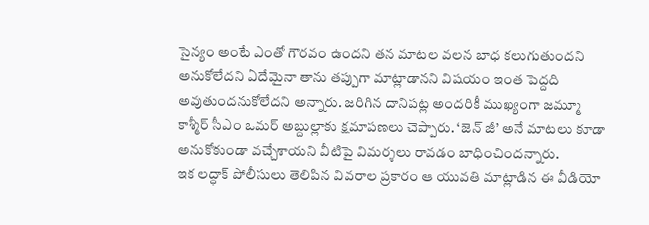సైన్యం అంటే ఎంతో గౌరవం ఉందని తన మాటల వలన బాధ కలుగుతుందని అనుకోలేదని ఏదేమైనా తాను తప్పుగా మాట్లాడానని విషయం ఇంత పెద్దది అవుతుందనుకోలేదని అన్నారు. జరిగిన దానిపట్ల అందరికీ ముఖ్యంగా జమ్మూ కాశ్మీర్ సీఎం ఒమర్ అబ్దుల్లాకు క్షమాపణలు చెప్పారు. ‘జెన్ జీ’ అనే మాటలు కూడా అనుకోకుండా వచ్చేశాయని వీటిపై విమర్శలు రావడం బాధించిందన్నారు.
ఇక లద్ధాక్ పోలీసులు తెలిపిన వివరాల ప్రకారం ఆ యువతి మాట్లాడిన ఈ వీడియో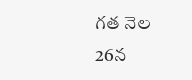గత నెల 26న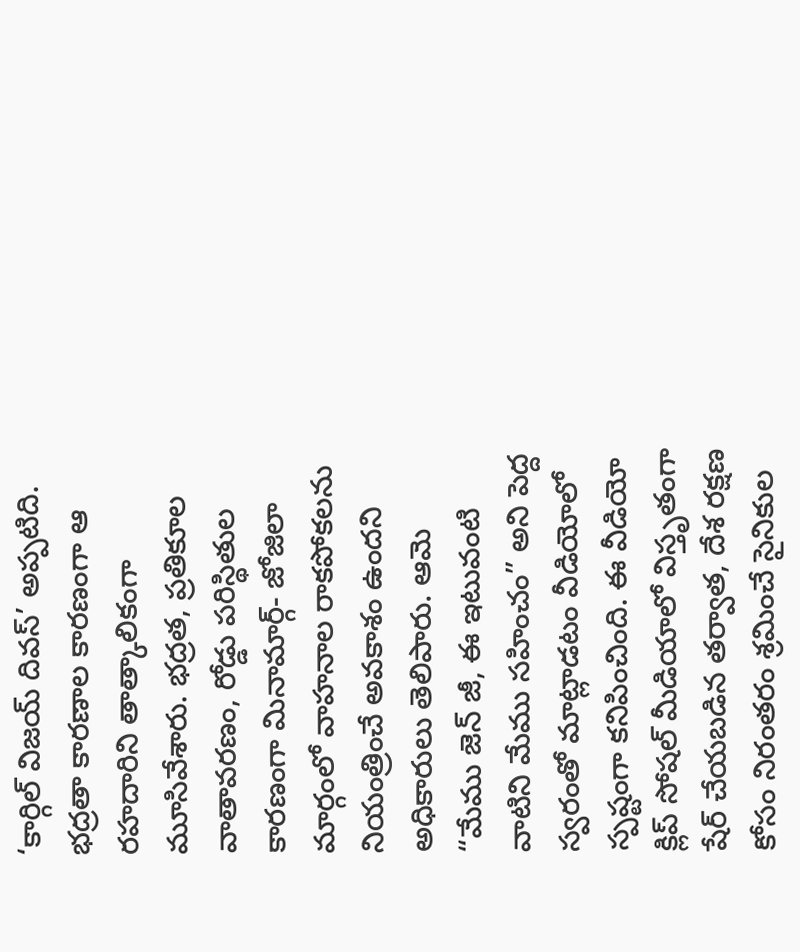‘కార్గిల్ విజయ్ దివస్’ అప్పటిది. భద్రతా కారణాల కారణంగా ఆ రహదారిని తాత్కాలికంగా మూసివేశారు. భద్రత, ప్రతికూల వాతావరణం, రోడ్డు పరిస్థితుల కారణంగా మినామార్గ్- జోజిలా మార్గంలో వాహనాల రాకపోకలను నియంత్రించే అవకాశం ఉందని అధికారులు తెలిపారు. ఆమె “మేము జెన్ జీ, ఈ ఇటువంటి వాటిని మేము సహించం” అని పెద్ద స్వరంతో మాట్లాడటం వీడియోలో స్పష్టంగా కనిపించింది. ఈ వీడియో క్లిప్ సోషల్ మీడియాలో విస్తృతంగా షేర్ చేయబడిన తర్వాత, దేశ రక్షణ కోసం నిరంతరం శ్రమించే సైనికుల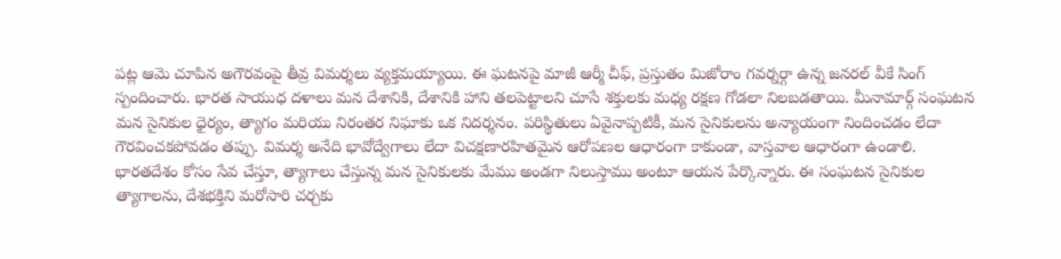పట్ల ఆమె చూపిన అగౌరవంపై తీవ్ర విమర్శలు వ్యక్తమయ్యాయి. ఈ ఘటనపై మాజీ ఆర్మీ చీఫ్, ప్రస్తుతం మిజోరాం గవర్నర్గా ఉన్న జనరల్ వీకే సింగ్ స్పందించారు. భారత సాయుధ దళాలు మన దేశానికి, దేశానికి హాని తలపెట్టాలని చూసే శక్తులకు మధ్య రక్షణ గోడలా నిలబడతాయి. మీనామార్గ్ సంఘటన మన సైనికుల ధైర్యం, త్యాగం మరియు నిరంతర నిఘాకు ఒక నిదర్శనం. పరిస్థితులు ఏవైనాప్పటికీ, మన సైనికులను అన్యాయంగా నిందించడం లేదా గౌరవించకపోవడం తప్పు. విమర్శ అనేది భావోద్వేగాలు లేదా విచక్షణారహితమైన ఆరోపణల ఆధారంగా కాకుండా, వాస్తవాల ఆధారంగా ఉండాలి. భారతదేశం కోసం సేవ చేస్తూ, త్యాగాలు చేస్తున్న మన సైనికులకు మేము అండగా నిలుస్తాము అంటూ ఆయన పేర్కొన్నారు. ఈ సంఘటన సైనికుల త్యాగాలను, దేశభక్తిని మరోసారి చర్చకు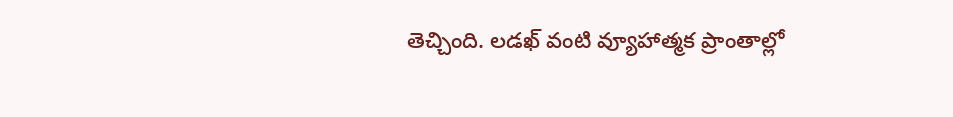తెచ్చింది. లడఖ్ వంటి వ్యూహాత్మక ప్రాంతాల్లో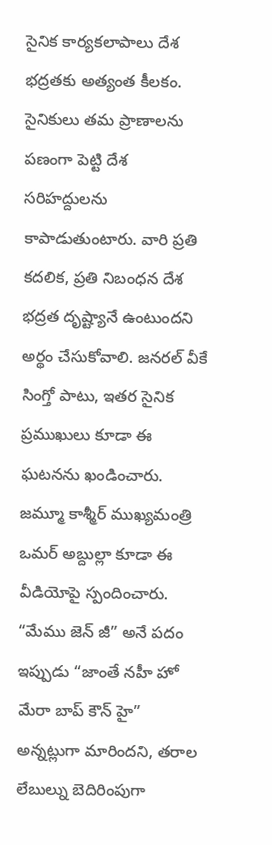సైనిక కార్యకలాపాలు దేశ భద్రతకు అత్యంత కీలకం. సైనికులు తమ ప్రాణాలను పణంగా పెట్టి దేశ సరిహద్దులను కాపాడుతుంటారు. వారి ప్రతి కదలిక, ప్రతి నిబంధన దేశ భద్రత దృష్ట్యానే ఉంటుందని అర్థం చేసుకోవాలి. జనరల్ వీకే సింగ్తో పాటు, ఇతర సైనిక ప్రముఖులు కూడా ఈ ఘటనను ఖండించారు. జమ్మూ కాశ్మీర్ ముఖ్యమంత్రి ఒమర్ అబ్దుల్లా కూడా ఈ వీడియోపై స్పందించారు. “మేము జెన్ జీ” అనే పదం ఇప్పుడు “జాంతే నహీ హో మేరా బాప్ కౌన్ హై” అన్నట్లుగా మారిందని, తరాల లేబుల్ను బెదిరింపుగా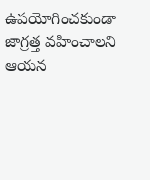ఉపయోగించకుండా జాగ్రత్త వహించాలని ఆయన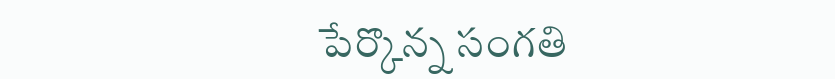పేర్కొన్న సంగతి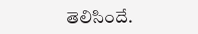తెలిసిందే.